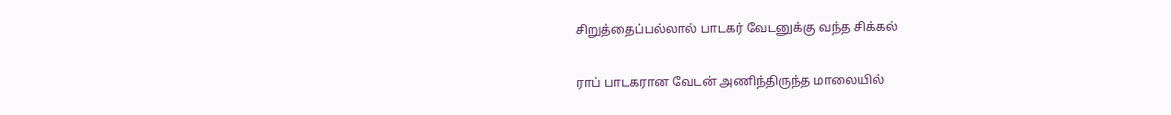சிறுத்தைப்பல்லால் பாடகர் வேடனுக்கு வந்த சிக்கல்

ராப் பாடகரான வேடன் அணிந்திருந்த மாலையில்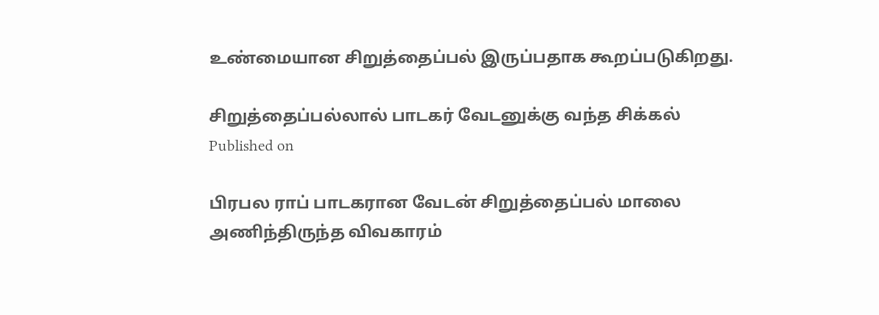உண்மையான சிறுத்தைப்பல் இருப்பதாக கூறப்படுகிறது.

சிறுத்தைப்பல்லால் பாடகர் வேடனுக்கு வந்த சிக்கல்
Published on

பிரபல ராப் பாடகரான வேடன் சிறுத்தைப்பல் மாலை அணிந்திருந்த விவகாரம்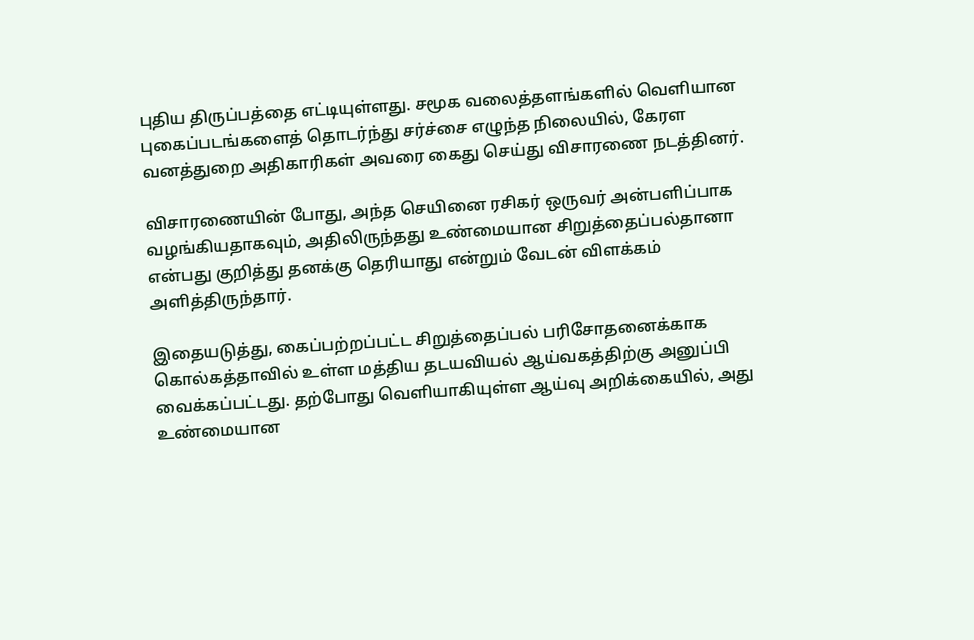புதிய திருப்பத்தை எட்டியுள்ளது. சமூக வலைத்தளங்களில் வெளியான புகைப்படங்களைத் தொடர்ந்து சர்ச்சை எழுந்த நிலையில், கேரள வனத்துறை அதிகாரிகள் அவரை கைது செய்து விசாரணை நடத்தினர்.

விசாரணையின் போது, அந்த செயினை ரசிகர் ஒருவர் அன்பளிப்பாக வழங்கியதாகவும், அதிலிருந்தது உண்மையான சிறுத்தைப்பல்தானா என்பது குறித்து தனக்கு தெரியாது என்றும் வேடன் விளக்கம் அளித்திருந்தார்.

இதையடுத்து, கைப்பற்றப்பட்ட சிறுத்தைப்பல் பரிசோதனைக்காக கொல்கத்தாவில் உள்ள மத்திய தடயவியல் ஆய்வகத்திற்கு அனுப்பி வைக்கப்பட்டது. தற்போது வெளியாகியுள்ள ஆய்வு அறிக்கையில், அது உண்மையான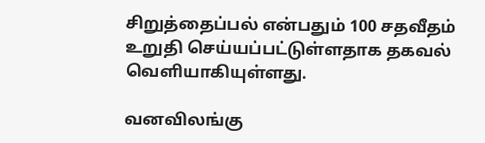சிறுத்தைப்பல் என்பதும் 100 சதவீதம் உறுதி செய்யப்பட்டுள்ளதாக தகவல் வெளியாகியுள்ளது.

வனவிலங்கு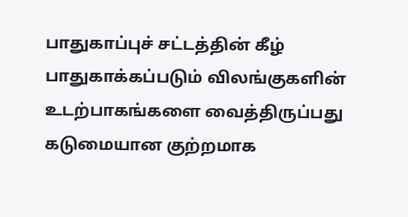பாதுகாப்புச் சட்டத்தின் கீழ் பாதுகாக்கப்படும் விலங்குகளின் உடற்பாகங்களை வைத்திருப்பது கடுமையான குற்றமாக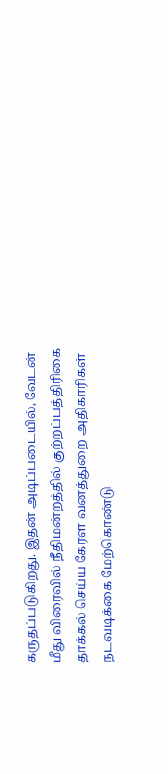கருதப்படுகிறது. இதன் அடிப்படையில், வேடன் மீது விரைவில் நீதிமன்றத்தில் குற்றப்பத்திரிகை தாக்கல் செய்ய கேரள வனத்துறை அதிகாரிகள் நடவடிக்கை மேற்கொண்டு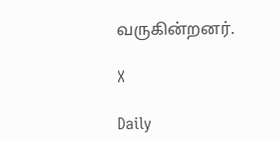வருகின்றனர்.

X

Daily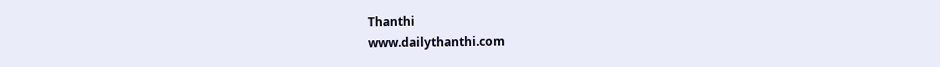Thanthi
www.dailythanthi.com